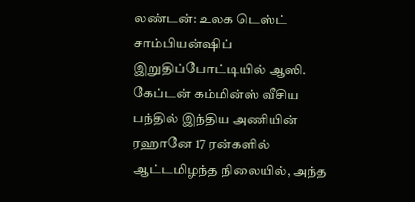லண்டன்: உலக டெஸ்ட் சாம்பியன்ஷிப் இறுதிப்போட்டியில் ஆஸி. கேப்டன் கம்மின்ஸ் வீசிய பந்தில் இந்திய அணியின் ரஹானே 17 ரன்களில் ஆட்டமிழந்த நிலையில், அந்த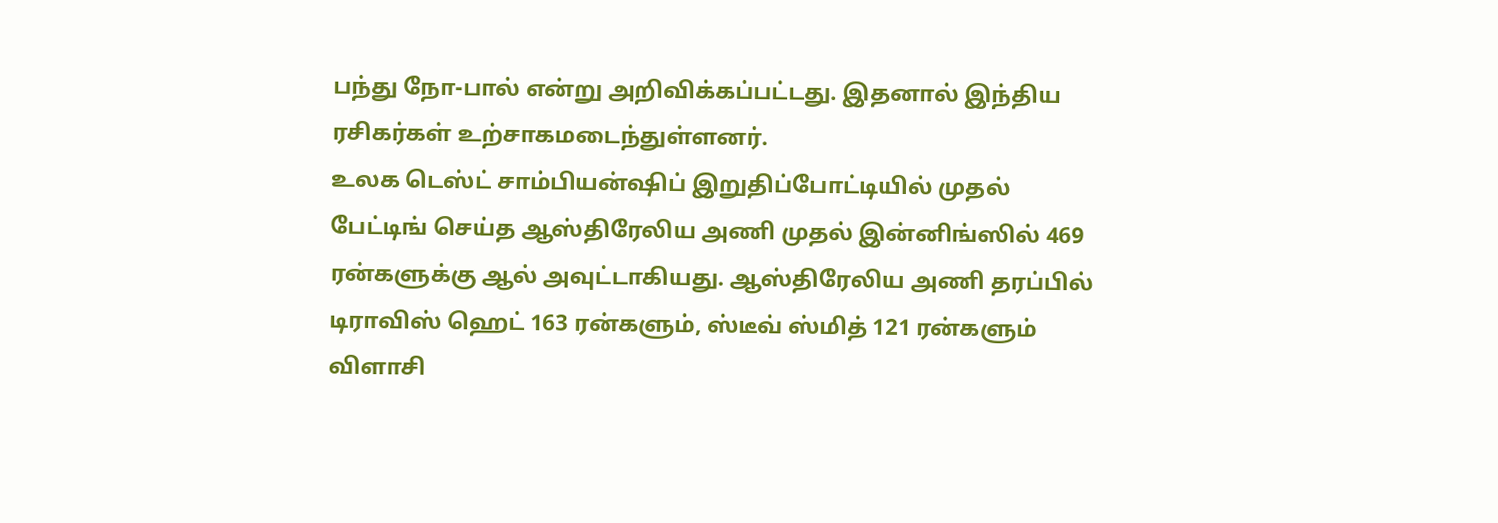பந்து நோ-பால் என்று அறிவிக்கப்பட்டது. இதனால் இந்திய ரசிகர்கள் உற்சாகமடைந்துள்ளனர்.
உலக டெஸ்ட் சாம்பியன்ஷிப் இறுதிப்போட்டியில் முதல் பேட்டிங் செய்த ஆஸ்திரேலிய அணி முதல் இன்னிங்ஸில் 469 ரன்களுக்கு ஆல் அவுட்டாகியது. ஆஸ்திரேலிய அணி தரப்பில் டிராவிஸ் ஹெட் 163 ரன்களும், ஸ்டீவ் ஸ்மித் 121 ரன்களும் விளாசி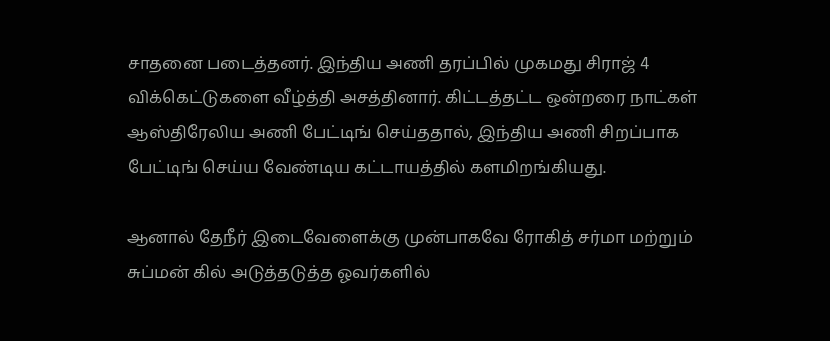சாதனை படைத்தனர். இந்திய அணி தரப்பில் முகமது சிராஜ் 4 விக்கெட்டுகளை வீழ்த்தி அசத்தினார். கிட்டத்தட்ட ஒன்றரை நாட்கள் ஆஸ்திரேலிய அணி பேட்டிங் செய்ததால், இந்திய அணி சிறப்பாக பேட்டிங் செய்ய வேண்டிய கட்டாயத்தில் களமிறங்கியது.

ஆனால் தேநீர் இடைவேளைக்கு முன்பாகவே ரோகித் சர்மா மற்றும் சுப்மன் கில் அடுத்தடுத்த ஓவர்களில்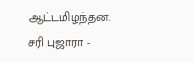ஆட்டமிழந்தன. சரி புஜாரா -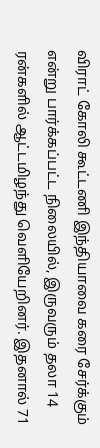விராட் கோலி கூட்டணி இந்தியாவை கரை சேர்க்கும் என்று பார்க்கப்பட்ட நிலையில், இருவரும் தலா 14 ரன்களில் ஆட்டமிழந்து வெளியேறினர். இதனால் 71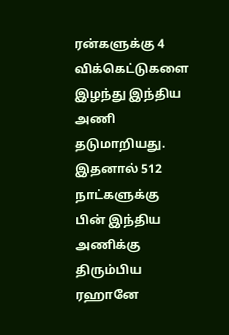ரன்களுக்கு 4 விக்கெட்டுகளை இழந்து இந்திய அணி தடுமாறியது. இதனால் 512 நாட்களுக்கு பின் இந்திய அணிக்கு திரும்பிய ரஹானே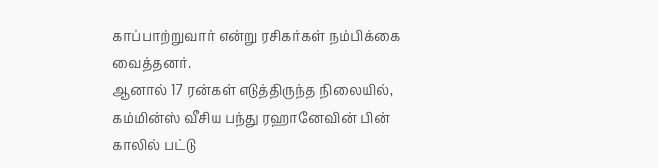காப்பாற்றுவார் என்று ரசிகர்கள் நம்பிக்கை வைத்தனர்.
ஆனால் 17 ரன்கள் எடுத்திருந்த நிலையில், கம்மின்ஸ் வீசிய பந்து ரஹானேவின் பின் காலில் பட்டு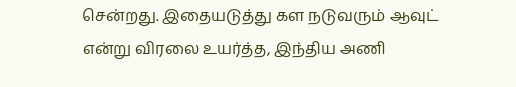சென்றது. இதையடுத்து கள நடுவரும் ஆவுட் என்று விரலை உயர்த்த, இந்திய அணி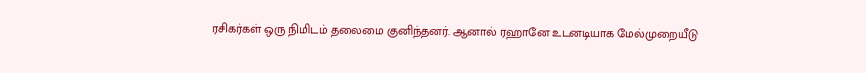ரசிகர்கள் ஒரு நிமிடம் தலைமை குனிந்தனர். ஆனால் ரஹானே உடனடியாக மேல்முறையீடு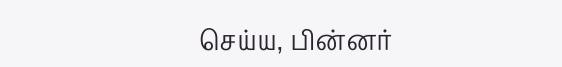செய்ய, பின்னர்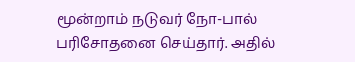மூன்றாம் நடுவர் நோ-பால் பரிசோதனை செய்தார். அதில்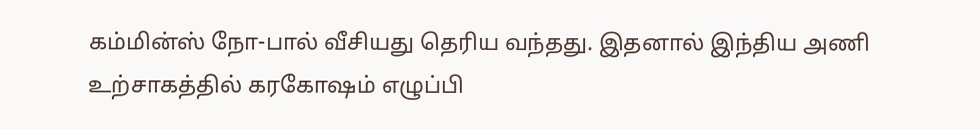கம்மின்ஸ் நோ-பால் வீசியது தெரிய வந்தது. இதனால் இந்திய அணி உற்சாகத்தில் கரகோஷம் எழுப்பி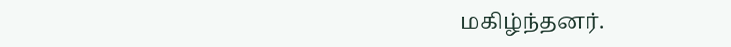மகிழ்ந்தனர்.